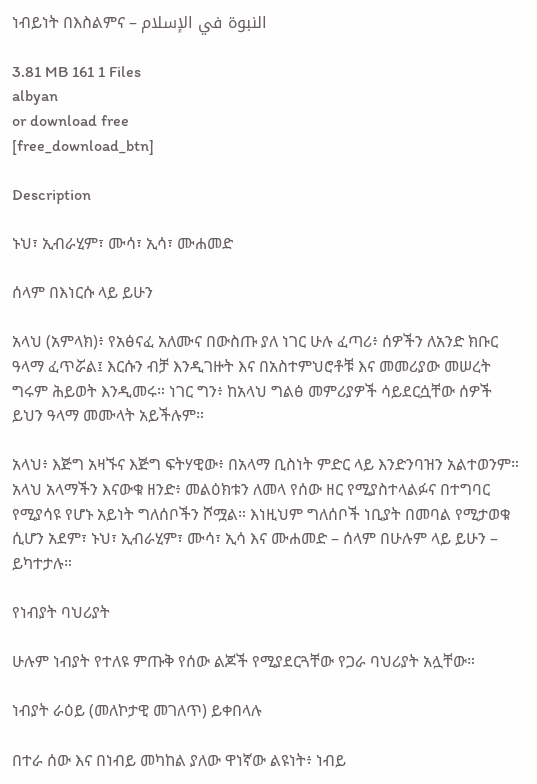ነብይነት በእስልምና – النبوة في الإسلام

3.81 MB 161 1 Files
albyan
or download free
[free_download_btn]

Description

ኑህ፣ ኢብራሂም፣ ሙሳ፣ ኢሳ፣ ሙሐመድ

ሰላም በእነርሱ ላይ ይሁን

አላህ (አምላክ)፥ የአፅናፈ አለሙና በውስጡ ያለ ነገር ሁሉ ፈጣሪ፥ ሰዎችን ለአንድ ክቡር ዓላማ ፈጥሯል፤ እርሱን ብቻ እንዲገዙት እና በአስተምህሮቶቹ እና መመሪያው መሠረት ግሩም ሕይወት እንዲመሩ። ነገር ግን፥ ከአላህ ግልፅ መምሪያዎች ሳይደርሷቸው ሰዎች ይህን ዓላማ መሙላት አይችሉም።

አላህ፥ እጅግ አዛኙና እጅግ ፍትሃዊው፥ በአላማ ቢስነት ምድር ላይ እንድንባዝን አልተወንም። አላህ አላማችን እናውቁ ዘንድ፥ መልዕክቱን ለመላ የሰው ዘር የሚያስተላልፉና በተግባር የሚያሳዩ የሆኑ አይነት ግለሰቦችን ሾሟል። እነዚህም ግለሰቦች ነቢያት በመባል የሚታወቁ ሲሆን አደም፣ ኑህ፣ ኢብራሂም፣ ሙሳ፣ ኢሳ እና ሙሐመድ – ሰላም በሁሉም ላይ ይሁን – ይካተታሉ።

የነብያት ባህሪያት

ሁሉም ነብያት የተለዩ ምጡቅ የሰው ልጆች የሚያደርጓቸው የጋራ ባህሪያት አሏቸው።

ነብያት ራዕይ (መለኮታዊ መገለጥ) ይቀበላሉ

በተራ ሰው እና በነብይ መካከል ያለው ዋነኛው ልዩነት፥ ነብይ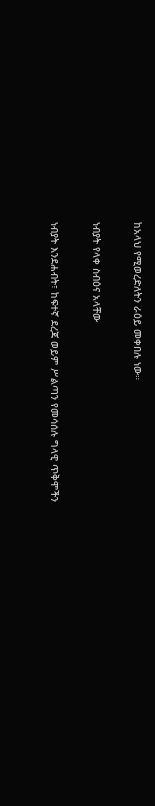ከአላህ የሚወረድለትን ራዕይ መቀበሉ ነው።

ነብያት የላቀ ስብዕና አላቸው

ነብያት እንደሐብት፣ ከፍተኛ ደረጃ ወይም ሥልጣን የመሳሰሉ ግላዊ ጥቅሞችን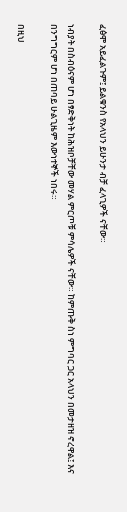ፈፅሞ አይፈልጉም፤ ይልቁንስ የአላህን ይሁንታ ብቻ ፈላጊዎች ናቸው።

ነብያት በስብዕናም ሆነ በፃድቅነት ከሕዝቦቻቸው መሃል ምርጦቹ ምሳሌዎች ናቸው። ከምጡቅ ስነ ምግባር ጋር አላህን በመታዘዝ ኖረዋል፤ እና በንግግርም ሆነ በጠባይ ሁልጊዜም እውነተኞች ነበሩ።

በዚህ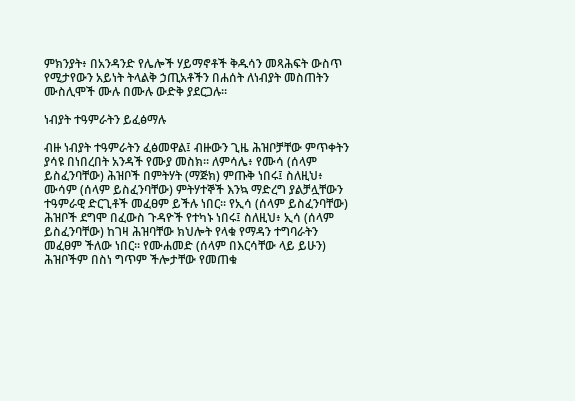ምክንያት፥ በአንዳንድ የሌሎች ሃይማኖቶች ቅዱሳን መጻሕፍት ውስጥ የሚታየውን አይነት ትላልቅ ኃጢአቶችን በሐሰት ለነብያት መስጠትን ሙስሊሞች ሙሉ በሙሉ ውድቅ ያደርጋሉ።

ነብያት ተዓምራትን ይፈፅማሉ

ብዙ ነብያት ተዓምራትን ፈፅመዋል፤ ብዙውን ጊዜ ሕዝቦቻቸው ምጥቀትን ያሳዩ በነበረበት አንዳች የሙያ መስክ። ለምሳሌ፥ የሙሳ (ሰላም ይስፈንባቸው) ሕዝቦች በምትሃት (ማጅክ) ምጡቅ ነበሩ፤ ስለዚህ፥ ሙሳም (ሰላም ይስፈንባቸው) ምትሃተኞች እንኳ ማድረግ ያልቻሏቸውን ተዓምራዊ ድርጊቶች መፈፀም ይችሉ ነበር። የኢሳ (ሰላም ይስፈንባቸው) ሕዝቦች ደግሞ በፈውስ ጉዳዮች የተካኑ ነበሩ፤ ስለዚህ፥ ኢሳ (ሰላም ይስፈንባቸው) ከገዛ ሕዝባቸው ክህሎት የላቁ የማዳን ተግባራትን መፈፀም ችለው ነበር። የሙሐመድ (ሰላም በእርሳቸው ላይ ይሁን) ሕዝቦችም በስነ ግጥም ችሎታቸው የመጠቁ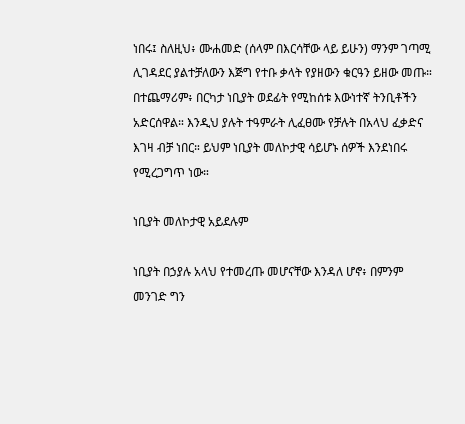ነበሩ፤ ስለዚህ፥ ሙሐመድ (ሰላም በእርሳቸው ላይ ይሁን) ማንም ገጣሚ ሊገዳደር ያልተቻለውን እጅግ የተቡ ቃላት የያዘውን ቁርዓን ይዘው መጡ። በተጨማሪም፥ በርካታ ነቢያት ወደፊት የሚከሰቱ እውነተኛ ትንቢቶችን አድርሰዋል። እንዲህ ያሉት ተዓምራት ሊፈፀሙ የቻሉት በአላህ ፈቃድና እገዛ ብቻ ነበር። ይህም ነቢያት መለኮታዊ ሳይሆኑ ሰዎች እንደነበሩ የሚረጋግጥ ነው።

ነቢያት መለኮታዊ አይደሉም

ነቢያት በኃያሉ አላህ የተመረጡ መሆናቸው እንዳለ ሆኖ፥ በምንም መንገድ ግን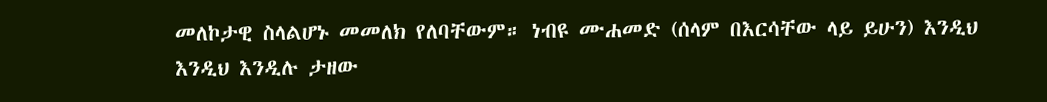መለኮታዊ ስላልሆኑ መመለክ የለባቸውም። ነብዩ ሙሐመድ (ሰላም በእርሳቸው ላይ ይሁን) እንዲህ እንዲህ እንዲሉ ታዘው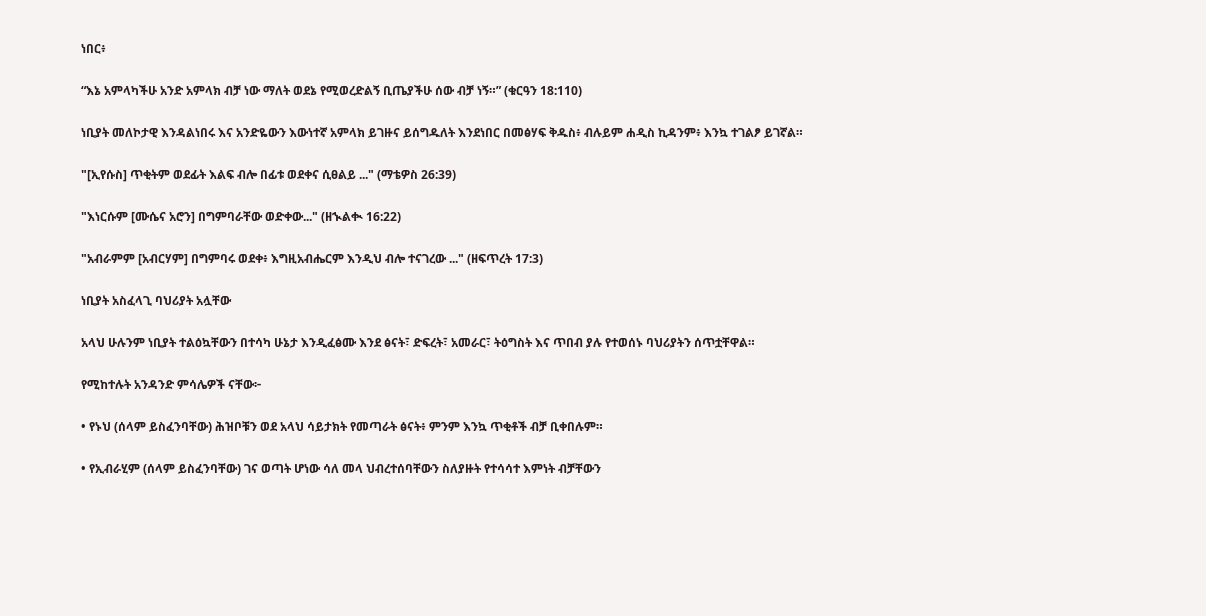ነበር፥

“እኔ አምላካችሁ አንድ አምላክ ብቻ ነው ማለት ወደኔ የሚወረድልኝ ቢጤያችሁ ሰው ብቻ ነኝ።” (ቁርዓን 18:110)

ነቢያት መለኮታዊ እንዳልነበሩ እና አንድዬውን እውነተኛ አምላክ ይገዙና ይሰግዱለት እንደነበር በመፅሃፍ ቅዱስ፥ ብሉይም ሐዲስ ኪዳንም፥ እንኳ ተገልፆ ይገኛል።

"[ኢየሱስ] ጥቂትም ወደፊት እልፍ ብሎ በፊቱ ወደቀና ሲፀልይ ..." (ማቴዎስ 26:39)

"እነርሱም [ሙሴና አሮን] በግምባራቸው ወድቀው..." (ዘኊልቊ 16:22)

"አብራምም [አብርሃም] በግምባሩ ወደቀ፥ እግዚአብሔርም እንዲህ ብሎ ተናገረው ..." (ዘፍጥረት 17:3)

ነቢያት አስፈላጊ ባህሪያት አሏቸው

አላህ ሁሉንም ነቢያት ተልዕኳቸውን በተሳካ ሁኔታ እንዲፈፅሙ እንደ ፅናት፣ ድፍረት፣ አመራር፣ ትዕግስት እና ጥበብ ያሉ የተወሰኑ ባህሪያትን ሰጥቷቸዋል።

የሚከተሉት አንዳንድ ምሳሌዎች ናቸው፦

• የኑህ (ሰላም ይስፈንባቸው) ሕዝቦቹን ወደ አላህ ሳይታክት የመጣራት ፅናት፥ ምንም እንኳ ጥቂቶች ብቻ ቢቀበሉም።

• የኢብራሂም (ሰላም ይስፈንባቸው) ገና ወጣት ሆነው ሳለ መላ ህብረተሰባቸውን ስለያዙት የተሳሳተ እምነት ብቻቸውን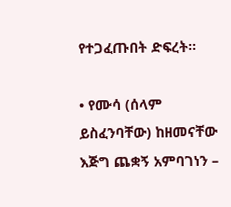የተጋፈጡበት ድፍረት።

• የሙሳ (ሰላም ይስፈንባቸው) ከዘመናቸው እጅግ ጨቋኝ አምባገነን –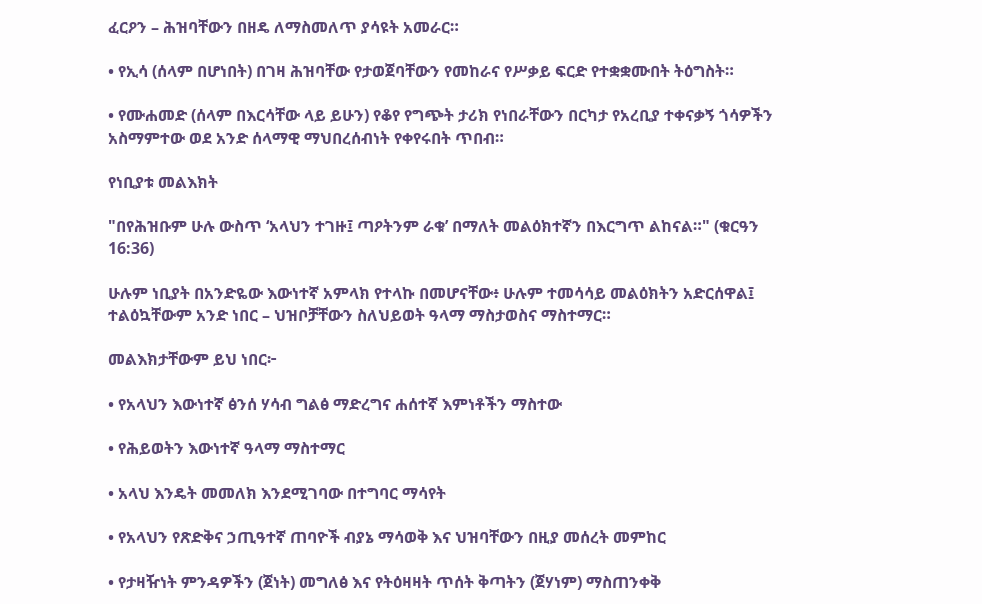ፈርዖን – ሕዝባቸውን በዘዴ ለማስመለጥ ያሳዩት አመራር።

• የኢሳ (ሰላም በሆነበት) በገዛ ሕዝባቸው የታወጀባቸውን የመከራና የሥቃይ ፍርድ የተቋቋሙበት ትዕግስት።

• የሙሐመድ (ሰላም በእርሳቸው ላይ ይሁን) የቆየ የግጭት ታሪክ የነበራቸውን በርካታ የአረቢያ ተቀናቃኝ ጎሳዎችን አስማምተው ወደ አንድ ሰላማዊ ማህበረሰብነት የቀየሩበት ጥበብ።

የነቢያቱ መልእክት

"በየሕዝቡም ሁሉ ውስጥ ‘አላህን ተገዙ፤ ጣዖትንም ራቁ’ በማለት መልዕክተኛን በእርግጥ ልከናል።" (ቁርዓን 16:36)

ሁሉም ነቢያት በአንድዬው እውነተኛ አምላክ የተላኩ በመሆናቸው፥ ሁሉም ተመሳሳይ መልዕክትን አድርሰዋል፤ ተልዕኳቸውም አንድ ነበር – ህዝቦቻቸውን ስለህይወት ዓላማ ማስታወስና ማስተማር።

መልእክታቸውም ይህ ነበር፦

• የአላህን እውነተኛ ፅንሰ ሃሳብ ግልፅ ማድረግና ሐሰተኛ እምነቶችን ማስተው

• የሕይወትን እውነተኛ ዓላማ ማስተማር

• አላህ እንዴት መመለክ እንደሚገባው በተግባር ማሳየት

• የአላህን የጽድቅና ኃጢዓተኛ ጠባዮች ብያኔ ማሳወቅ እና ህዝባቸውን በዚያ መሰረት መምከር

• የታዛዥነት ምንዳዎችን (ጀነት) መግለፅ እና የትዕዛዛት ጥሰት ቅጣትን (ጀሃነም) ማስጠንቀቅ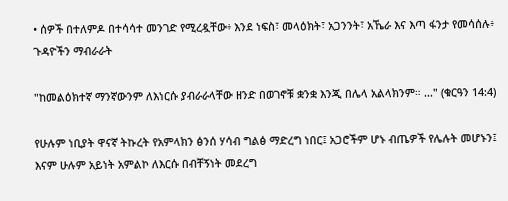• ሰዎች በተለምዶ በተሳሳተ መንገድ የሚረዷቸው፥ እንደ ነፍስ፣ መላዕክት፣ አጋንንት፣ አኼራ እና እጣ ፋንታ የመሳሰሉ፥ ጉዳዮችን ማብራራት

"ከመልዕክተኛ ማንኛውንም ለእነርሱ ያብራራላቸው ዘንድ በወገኖቹ ቋንቋ እንጂ በሌላ አልላክንም። ..." (ቁርዓን 14:4)

የሁሉም ነቢያት ዋናኛ ትኩረት የአምላክን ፅንሰ ሃሳብ ግልፅ ማድረግ ነበር፤ አጋሮችም ሆኑ ብጤዎች የሌሉት መሆኑን፤ እናም ሁሉም አይነት አምልኮ ለእርሱ በብቸኝነት መደረግ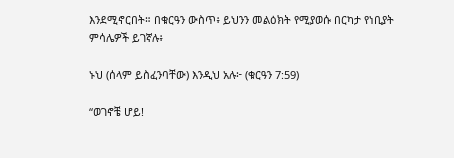እንደሚኖርበት። በቁርዓን ውስጥ፥ ይህንን መልዕክት የሚያወሱ በርካታ የነቢያት ምሳሌዎች ይገኛሉ፥

ኑህ (ሰላም ይስፈንባቸው) እንዲህ አሉ፦ (ቁርዓን 7:59)

“ወገኖቼ ሆይ!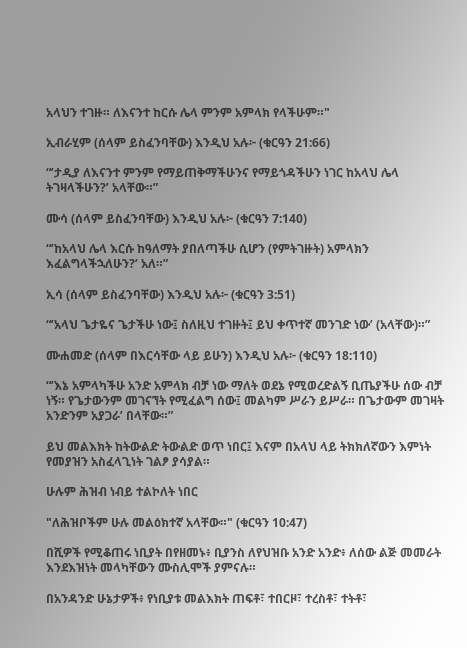አላህን ተገዙ። ለእናንተ ከርሱ ሌላ ምንም አምላክ የላችሁም።"

ኢብራሂም (ሰላም ይስፈንባቸው) እንዲህ አሉ፦ (ቁርዓን 21:66)

“’ታዲያ ለእናንተ ምንም የማይጠቅማችሁንና የማይጎዳችሁን ነገር ከአላህ ሌላ ትገዛላችሁን?’ አላቸው።”

ሙሳ (ሰላም ይስፈንባቸው) እንዲህ አሉ፦ (ቁርዓን 7:140)

“’ከአላህ ሌላ እርሱ ከዓለማት ያበለጣችሁ ሲሆን (የምትገዙት) አምላክን እፈልግላችኋለሁን?’ አለ።”

ኢሳ (ሰላም ይስፈንባቸው) እንዲህ አሉ፦ (ቁርዓን 3:51)

“’አላህ ጌታዬና ጌታችሁ ነው፤ ስለዚህ ተገዙት፤ ይህ ቀጥተኛ መንገድ ነው’ (አላቸው)።”

ሙሐመድ (ሰላም በእርሳቸው ላይ ይሁን) እንዲህ አሉ፦ (ቁርዓን 18:110)

“’እኔ አምላካችሁ አንድ አምላክ ብቻ ነው ማለት ወደኔ የሚወረድልኝ ቢጤያችሁ ሰው ብቻ ነኝ። የጌታውንም መገናኘት የሚፈልግ ሰው፤ መልካም ሥራን ይሥራ። በጌታውም መገዛት አንድንም አያጋራ’ በላቸው።”

ይህ መልእክት ከትውልድ ትውልድ ወጥ ነበር፤ እናም በአላህ ላይ ትክክለኛውን እምነት የመያዝን አስፈላጊነት ገልፆ ያሳያል።

ሁሉም ሕዝብ ነብይ ተልኮለት ነበር

"ለሕዝቦችም ሁሉ መልዕክተኛ አላቸው።" (ቁርዓን 10:47)

በሺዎች የሚቆጠሩ ነቢያት በየዘመኑ፥ ቢያንስ ለየህዝቡ አንድ አንድ፥ ለሰው ልጅ መመራት እንደእዝነት መላካቸውን ሙስሊሞች ያምናሉ።

በአንዳንድ ሁኔታዎች፥ የነቢያቱ መልእክት ጠፍቶ፣ ተበርዞ፣ ተረስቶ፣ ተትቶ፣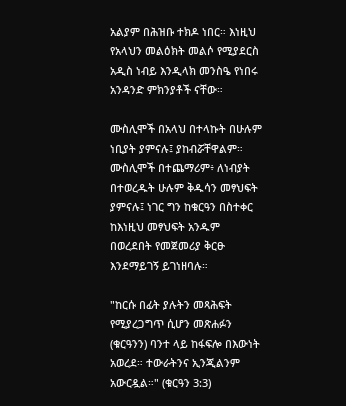አልያም በሕዝቡ ተክዶ ነበር። እነዚህ የአላህን መልዕክት መልሶ የሚያደርስ አዲስ ነብይ እንዲላክ መንስዔ የነበሩ አንዳንድ ምክንያቶች ናቸው።

ሙስሊሞች በአላህ በተላኩት በሁሉም ነቢያት ያምናሉ፤ ያከብሯቸዋልም። ሙስሊሞች በተጨማሪም፥ ለነብያት በተወረዱት ሁሉም ቅዱሳን መፃህፍት ያምናሉ፤ ነገር ግን ከቁርዓን በስተቀር ከእነዚህ መፃህፍት አንዱም በወረደበት የመጀመሪያ ቅርፁ እንደማይገኝ ይገነዘባሉ።

"ከርሱ በፊት ያሉትን መጻሕፍት የሚያረጋግጥ ሲሆን መጽሐፉን (ቁርዓንን) ባንተ ላይ ከፋፍሎ በእውነት አወረደ። ተውራትንና ኢንጂልንም አውርዷል።" (ቁርዓን 3:3)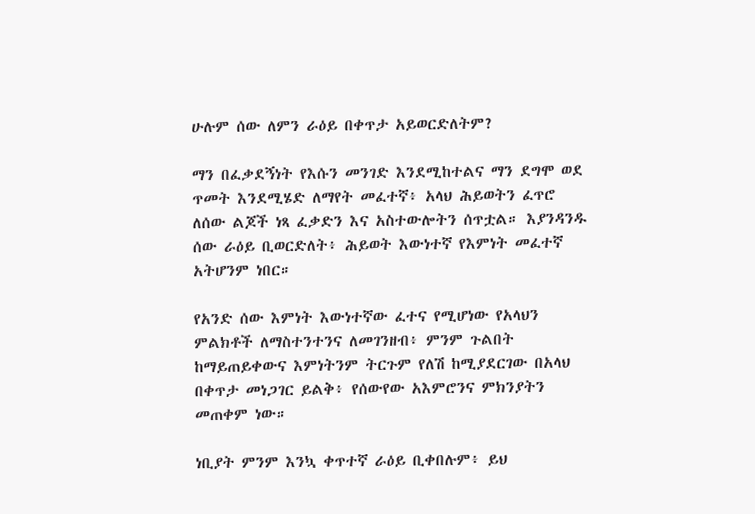ሁሉም ሰው ለምን ራዕይ በቀጥታ አይወርድለትም?

ማን በፈቃደኝነት የእሱን መንገድ እንደሚከተልና ማን ደግሞ ወደ ጥመት እንደሚሄድ ለማየት መፈተኛ፥ አላህ ሕይወትን ፈጥሮ ለሰው ልጆች ነጻ ፈቃድን እና አስተውሎትን ሰጥቷል። እያንዳንዱ ሰው ራዕይ ቢወርድለት፥ ሕይወት እውነተኛ የእምነት መፈተኛ አትሆንም ነበር።

የአንድ ሰው እምነት እውነተኛው ፈተና የሚሆነው የአላህን ምልክቶች ለማስተንተንና ለመገንዘብ፥ ምንም ጉልበት ከማይጠይቀውና እምነትንም ትርጉም የለሽ ከሚያደርገው በአላህ በቀጥታ መነጋገር ይልቅ፥ የሰውየው አእምሮንና ምክንያትን መጠቀም ነው።

ነቢያት ምንም እንኳ ቀጥተኛ ራዕይ ቢቀበሉም፥ ይህ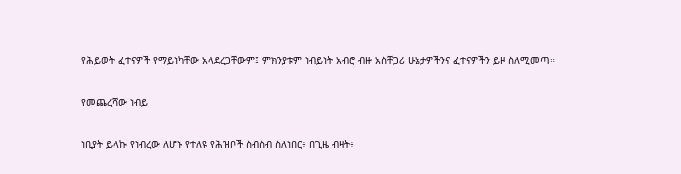የሕይወት ፈተናዎች የማይነካቸው አላደረጋቸውም፤ ምክንያቱም ነብይነት አብሮ ብዙ አስቸጋሪ ሁኔታዎችንና ፈተናዎችን ይዞ ስለሚመጣ።

የመጨረሻው ነብይ

ነቢያት ይላኩ የነብረው ለሆኑ የተለዩ የሕዝቦች ስብስብ ስለነበር፥ በጊዜ ብዛት፥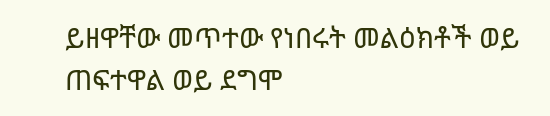ይዘዋቸው መጥተው የነበሩት መልዕክቶች ወይ ጠፍተዋል ወይ ደግሞ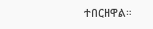ተበርዘዋል።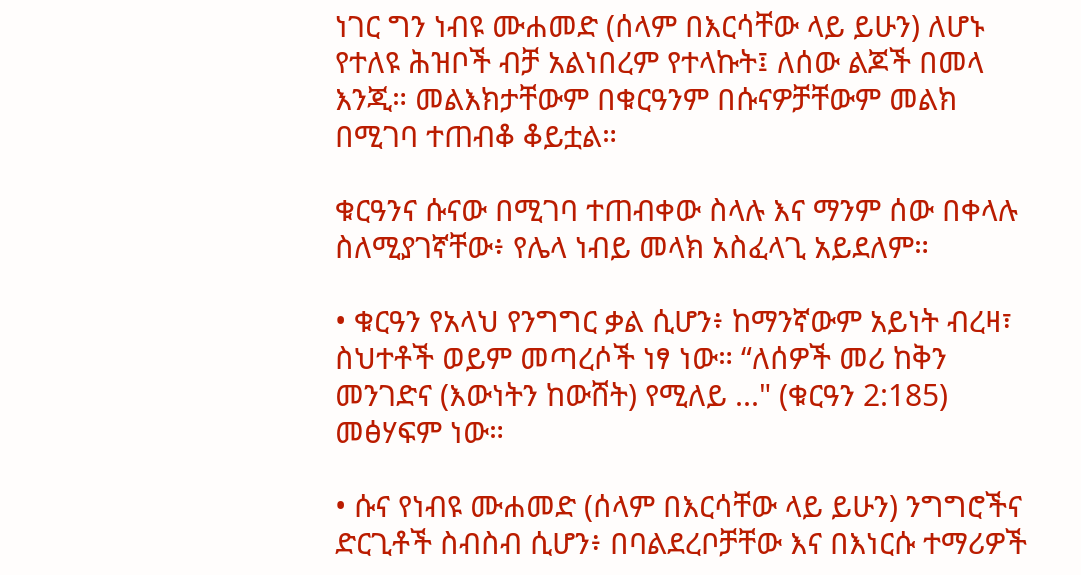ነገር ግን ነብዩ ሙሐመድ (ሰላም በእርሳቸው ላይ ይሁን) ለሆኑ የተለዩ ሕዝቦች ብቻ አልነበረም የተላኩት፤ ለሰው ልጆች በመላ እንጂ። መልእክታቸውም በቁርዓንም በሱናዎቻቸውም መልክ በሚገባ ተጠብቆ ቆይቷል።

ቁርዓንና ሱናው በሚገባ ተጠብቀው ስላሉ እና ማንም ሰው በቀላሉ ስለሚያገኛቸው፥ የሌላ ነብይ መላክ አስፈላጊ አይደለም።

• ቁርዓን የአላህ የንግግር ቃል ሲሆን፥ ከማንኛውም አይነት ብረዛ፣ ስህተቶች ወይም መጣረሶች ነፃ ነው። “ለሰዎች መሪ ከቅን መንገድና (እውነትን ከውሸት) የሚለይ ..." (ቁርዓን 2:185) መፅሃፍም ነው።

• ሱና የነብዩ ሙሐመድ (ሰላም በእርሳቸው ላይ ይሁን) ንግግሮችና ድርጊቶች ስብስብ ሲሆን፥ በባልደረቦቻቸው እና በእነርሱ ተማሪዎች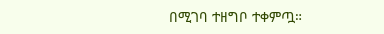በሚገባ ተዘግቦ ተቀምጧ።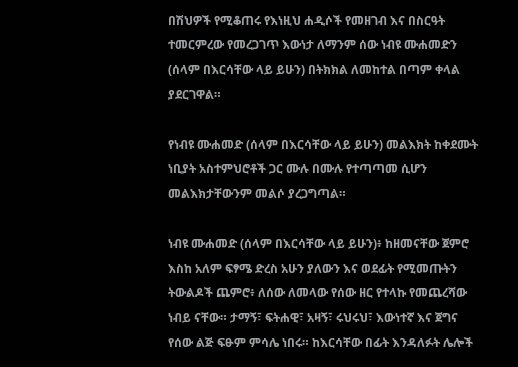በሽህዎች የሚቆጠሩ የእነዚህ ሐዲሶች የመዘገብ እና በስርዓት ተመርምረው የመረጋገጥ እውነታ ለማንም ሰው ነብዩ ሙሐመድን (ሰላም በእርሳቸው ላይ ይሁን) በትክክል ለመከተል በጣም ቀላል ያደርገዋል።

የነብዩ ሙሐመድ (ሰላም በእርሳቸው ላይ ይሁን) መልእክት ከቀደሙት ነቢያት አስተምህሮቶች ጋር ሙሉ በሙሉ የተጣጣመ ሲሆን መልእክታቸውንም መልሶ ያረጋግጣል።

ነብዩ ሙሐመድ (ሰላም በእርሳቸው ላይ ይሁን)፥ ከዘመናቸው ጀምሮ እስከ አለም ፍፃሜ ድረስ አሁን ያለውን እና ወደፊት የሚመጡትን ትውልዶች ጨምሮ፥ ለሰው ለመላው የሰው ዘር የተላኩ የመጨረሻው ነብይ ናቸው። ታማኝ፣ ፍትሐዊ፣ አዛኝ፣ ሩህሩህ፣ እውነተኛ እና ጀግና የሰው ልጅ ፍፁም ምሳሌ ነበሩ። ከእርሳቸው በፊት እንዳለፉት ሌሎች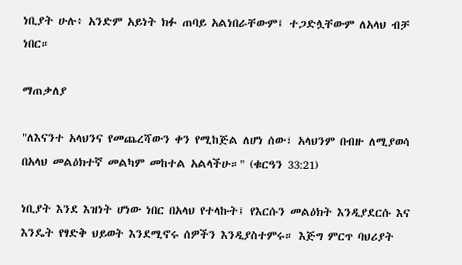ነቢያት ሁሉ፥ አንድም አይነት ክፉ ጠባይ አልነበራቸውም፤ ተጋድሏቸውም ለአላህ ብቻ ነበር።

ማጠቃለያ

"ለእናንተ አላህንና የመጨረሻውን ቀን የሚከጅል ለሆነ ሰው፣ አላህንም በብዙ ለሚያወሳ በአላህ መልዕክተኛ መልካም መከተል አልላችሁ።" (ቁርዓን 33:21)

ነቢያት እንደ እዝነት ሆነው ነበር በአላህ የተላኩት፤ የእርሱን መልዕክት እንዲያደርሱ እና እንዴት የፃድቅ ህይወት እንደሚኖሩ ሰዎችን እንዲያስተምሩ። እጅግ ምርጥ ባህሪያት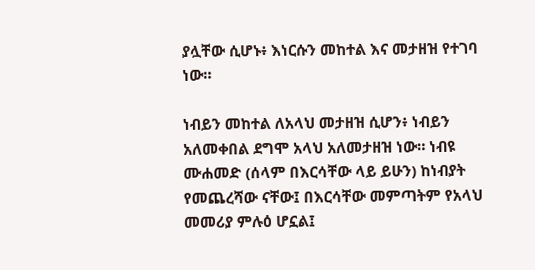ያሏቸው ሲሆኑ፥ እነርሱን መከተል እና መታዘዝ የተገባ ነው።

ነብይን መከተል ለአላህ መታዘዝ ሲሆን፥ ነብይን አለመቀበል ደግሞ አላህ አለመታዘዝ ነው። ነብዩ ሙሐመድ (ሰላም በእርሳቸው ላይ ይሁን) ከነብያት የመጨረሻው ናቸው፤ በእርሳቸው መምጣትም የአላህ መመሪያ ምሉዕ ሆኗል፤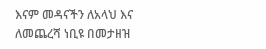እናም መዳናችን ለአላህ እና ለመጨረሻ ነቢዩ በመታዘዝ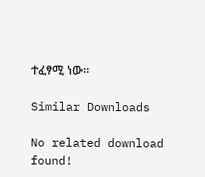ተፈፃሚ ነው።

Similar Downloads

No related download found!